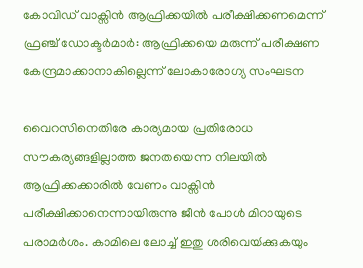കോവിഡ് വാക്സിന്‍ ആഫ്രിക്കയില്‍ പരീക്ഷിക്കണമെന്ന് ഫ്രഞ്ച് ഡോക്ടര്‍മാര്‍: ആഫ്രിക്കയെ മരുന്ന് പരീക്ഷണ കേന്ദ്രമാക്കാനാകില്ലെന്ന് ലോകാരോഗ്യ സംഘടന

വൈറസിനെതിരേ കാര്യമായ പ്രതിരോധ സൗകര്യങ്ങളില്ലാത്ത ജനതയെന്ന നിലയിൽ ആഫ്രിക്കക്കാരിൽ വേണം വാക്സിൻ പരീക്ഷിക്കാനെന്നായിരുന്നു ജീൻ പോൾ മിറായുടെ പരാമർശം. കാമിലെ ലോച്ച് ഇതു ശരിവെയ്‍ക്കുകയും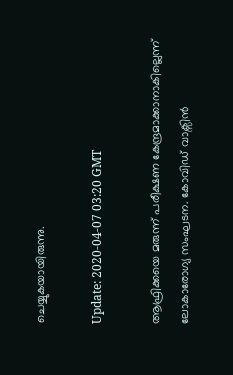ചെയ്യുകയായിരുന്നു.

Update: 2020-04-07 03:20 GMT

ആഫ്രിക്കയെ മരുന്ന് പരീക്ഷണ കേന്ദ്രമാക്കാനാകില്ലെന്ന് ലോകാരോഗ്യ സംഘടന. കോവിഡ് വാക്സിന്‍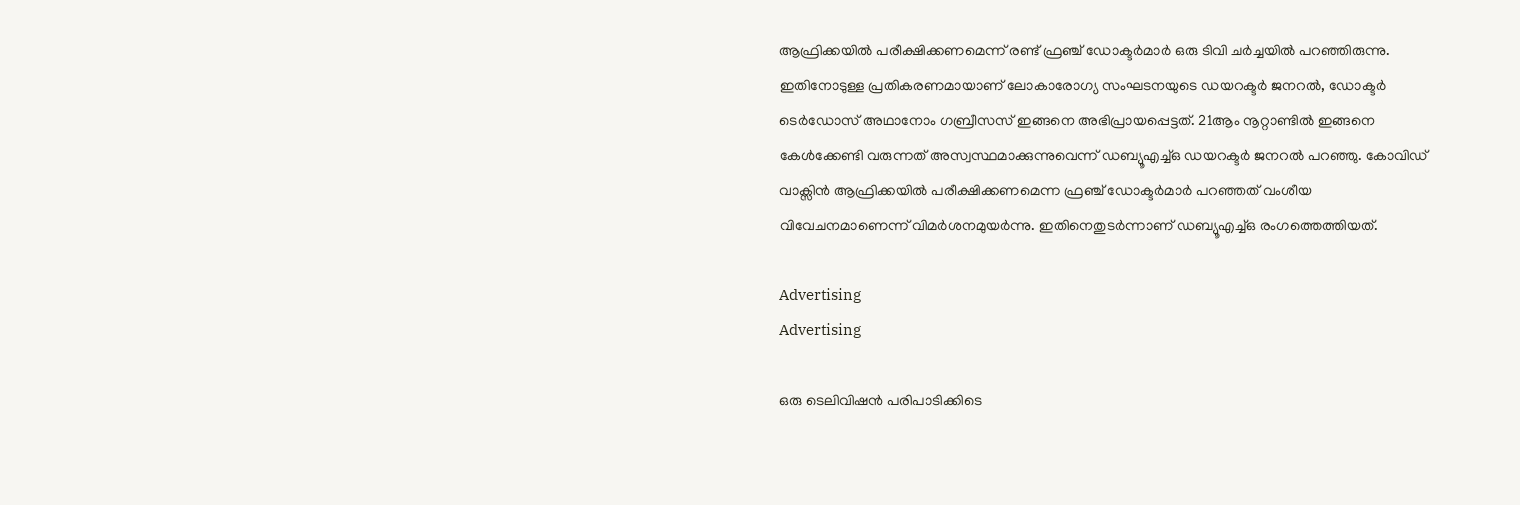ആഫ്രിക്കയില്‍ പരീക്ഷിക്കണമെന്ന് രണ്ട് ഫ്രഞ്ച് ഡോക്ടര്‍മാര്‍ ഒരു ടിവ‌ി ചര്‍ച്ചയില്‍ പറഞ്ഞിരുന്നു. ഇതിനോടുള്ള പ്രതികരണമായാണ് ലോകാരോഗ്യ സംഘടനയുടെ ഡയറക്ടര്‍ ജനറല്‍, ഡോക്ടര്‍ ടെര്‍ഡോസ് അഥാനോം ഗബ്രീസസ് ഇങ്ങനെ അഭിപ്രായപ്പെട്ടത്. 21ആം നൂറ്റാണ്ടില്‍ ഇങ്ങനെ കേള്‍ക്കേണ്ടി വരുന്നത് അസ്വസ്ഥമാക്കുന്നുവെന്ന് ഡബ്യൂഎച്ച്ഒ ഡയറക്ടര്‍ ജനറല്‍ പറഞ്ഞു. കോവിഡ് വാക്സിന്‍ ആഫ്രിക്കയില്‍ പരീക്ഷിക്കണമെന്ന ഫ്രഞ്ച് ഡോക്ടര്‍മാര്‍ പറഞ്ഞത് വംശീയ വിവേചനമാണെന്ന് വിമര്‍ശനമുയര്‍ന്നു. ഇതിനെതുടര്‍ന്നാണ് ഡബ്യൂഎച്ച്ഒ രംഗത്തെത്തിയത്.

Advertising
Advertising

ഒരു ടെലിവിഷൻ പരിപാടിക്കിടെ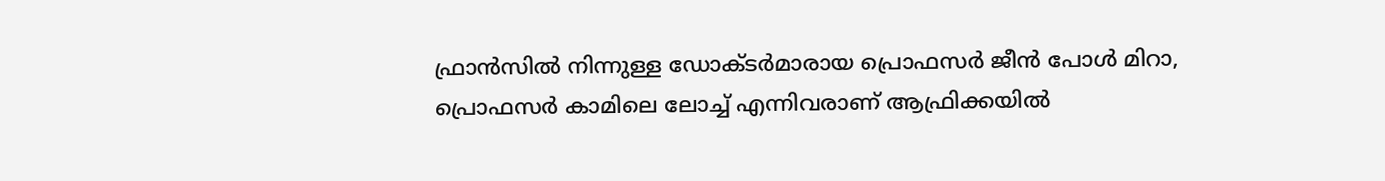ഫ്രാൻസിൽ നിന്നുള്ള ഡോക്ടർമാരായ പ്രൊഫസർ ജീൻ പോൾ മിറാ, പ്രൊഫസർ കാമിലെ ലോച്ച് എന്നിവരാണ് ആഫ്രിക്കയിൽ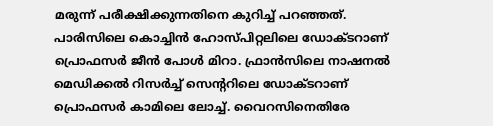മരുന്ന് പരീക്ഷിക്കുന്നതിനെ കുറിച്ച് പറഞ്ഞത്. പാരിസിലെ കൊച്ചിൻ ഹോസ്പിറ്റലിലെ ഡോക്ടറാണ് പ്രൊഫസർ ജീൻ പോൾ മിറാ. ഫ്രാൻസിലെ നാഷനൽ മെഡിക്കൽ റിസർച്ച് സെന്ററിലെ ഡോക്ടറാണ് പ്രൊഫസർ കാമിലെ ലോച്ച്. വൈറസിനെതിരേ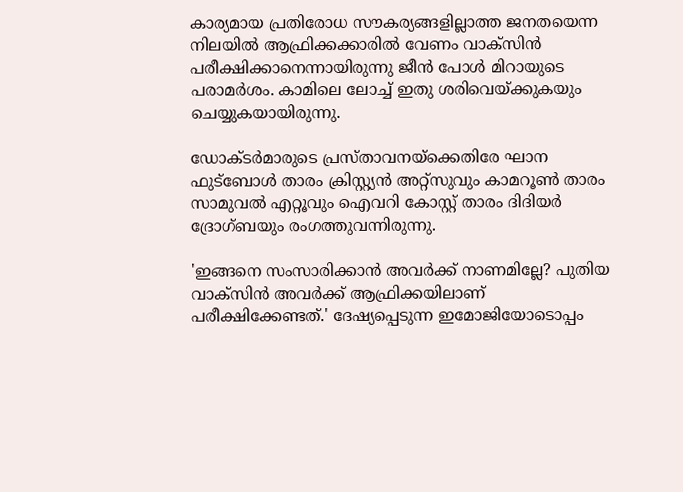കാര്യമായ പ്രതിരോധ സൗകര്യങ്ങളില്ലാത്ത ജനതയെന്ന നിലയിൽ ആഫ്രിക്കക്കാരിൽ വേണം വാക്സിൻ പരീക്ഷിക്കാനെന്നായിരുന്നു ജീൻ പോൾ മിറായുടെ പരാമർശം. കാമിലെ ലോച്ച് ഇതു ശരിവെയ്‍ക്കുകയും ചെയ്യുകയായിരുന്നു.

ഡോക്ടർമാരുടെ പ്രസ്താവനയ്ക്കെതിരേ ഘാന ഫുട്ബോൾ താരം ക്രിസ്റ്റ്യൻ അറ്റ്സുവും കാമറൂൺ താരം സാമുവല്‍ എറ്റൂവും ഐവറി കോസ്റ്റ് താരം ദിദിയർ ദ്രോഗ്ബയും രംഗത്തുവന്നിരുന്നു.

'ഇങ്ങനെ സംസാരിക്കാൻ അവർക്ക് നാണമില്ലേ? പുതിയ വാക്സിൻ അവർക്ക് ആഫ്രിക്കയിലാണ് പരീക്ഷിക്കേണ്ടത്.' ദേഷ്യപ്പെടുന്ന ഇമോജിയോടൊപ്പം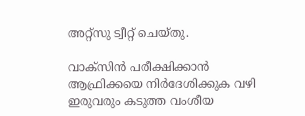അറ്റ്സു ട്വീറ്റ് ചെയ്തു.

വാക്സിൻ പരീക്ഷിക്കാൻ ആഫ്രിക്കയെ നിർദേശിക്കുക വഴി ഇരുവരും കടുത്ത വംശീയ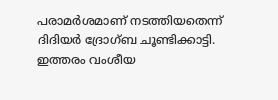പരാമർശമാണ് നടത്തിയതെന്ന് ദിദിയർ ദ്രോഗ്ബ ചൂണ്ടിക്കാട്ടി. ഇത്തരം വംശീയ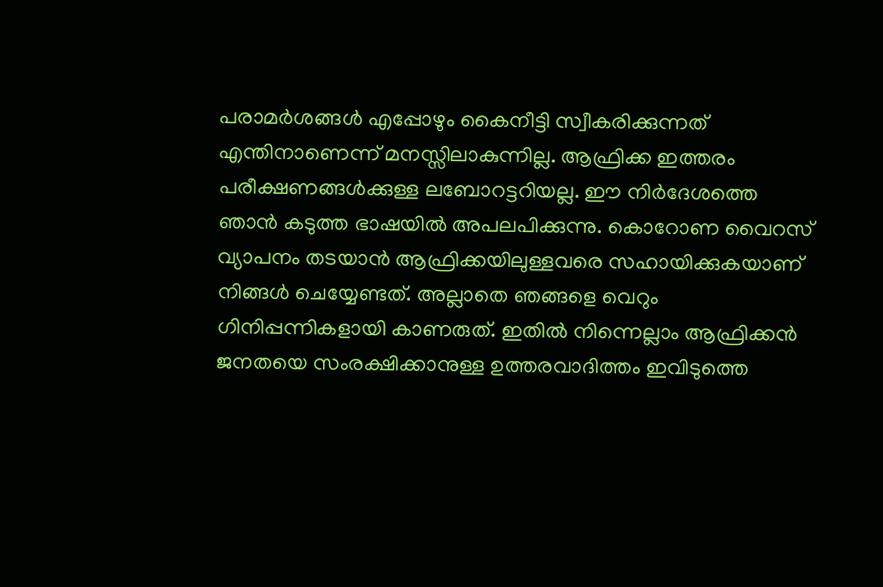പരാമർശങ്ങൾ എപ്പോഴും കൈനീട്ടി സ്വീകരിക്കുന്നത് എന്തിനാണെന്ന് മനസ്സിലാകുന്നില്ല. ആഫ്രിക്ക ഇത്തരം പരീക്ഷണങ്ങൾക്കുള്ള ലബോറട്ടറിയല്ല. ഈ നിർദേശത്തെ ഞാൻ കടുത്ത ഭാഷയിൽ അപലപിക്കുന്നു. കൊറോണ വൈറസ് വ്യാപനം തടയാൻ ആഫ്രിക്കയിലുള്ളവരെ സഹായിക്കുകയാണ് നിങ്ങൾ ചെയ്യേണ്ടത്. അല്ലാതെ ഞങ്ങളെ വെറും ഗിനിപ്പന്നികളായി കാണരുത്. ഇതിൽ നിന്നെല്ലാം ആഫ്രിക്കൻ ജനതയെ സംരക്ഷിക്കാനുള്ള ഉത്തരവാദിത്തം ഇവിടുത്തെ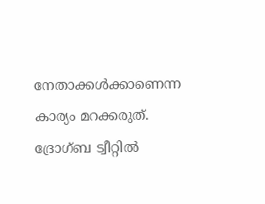നേതാക്കൾക്കാണെന്ന കാര്യം മറക്കരുത്. ദ്രോഗ്ബ ട്വീറ്റിൽ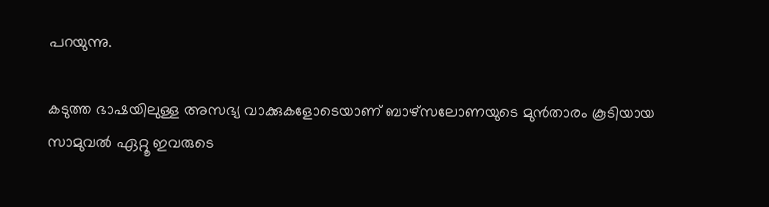പറയുന്നു.

കടുത്ത ഭാഷയിലുള്ള അസഭ്യ വാക്കുകളോടെയാണ് ബാഴ്സലോണയുടെ മുൻതാരം കൂടിയായ സാമുവൽ ഏറ്റൂ ഇവരുടെ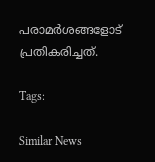പരാമർശങ്ങളോട് പ്രതികരിച്ചത്.

Tags:

Similar News